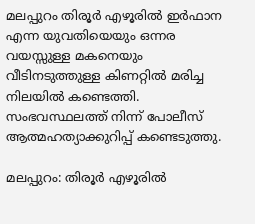മലപ്പുറം തിരൂര്‍ എഴൂരില്‍ ഇര്‍ഫാന എന്ന യുവതിയെയും ഒന്നര വയസ്സുള്ള മകനെയും വീടിനടുത്തുള്ള കിണറ്റില്‍ മരിച്ച നിലയില്‍ കണ്ടെത്തി. സംഭവസ്ഥലത്ത് നിന്ന് പോലീസ് ആത്മഹത്യാക്കുറിപ്പ് കണ്ടെടുത്തു.

മലപ്പുറം: തിരൂര്‍ എഴൂരില്‍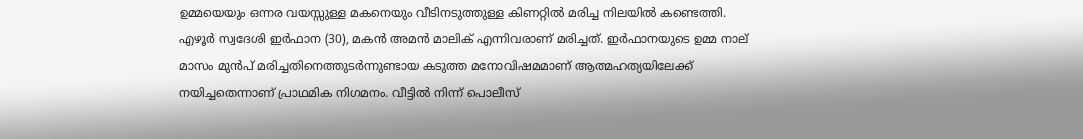ഉമ്മയെയും ഒന്നര വയസ്സുള്ള മകനെയും വീടിനടുത്തുള്ള കിണറ്റില്‍ മരിച്ച നിലയില്‍ കണ്ടെത്തി. എഴൂര്‍ സ്വദേശി ഇര്‍ഫാന (30), മകന്‍ അമന്‍ മാലിക് എന്നിവരാണ് മരിച്ചത്. ഇര്‍ഫാനയുടെ ഉമ്മ നാല് മാസം മുന്‍പ് മരിച്ചതിനെത്തുടര്‍ന്നുണ്ടായ കടുത്ത മനോവിഷമമാണ് ആത്മഹത്യയിലേക്ക് നയിച്ചതെന്നാണ് പ്രാഥമിക നിഗമനം. വീട്ടില്‍ നിന്ന് പൊലീസ്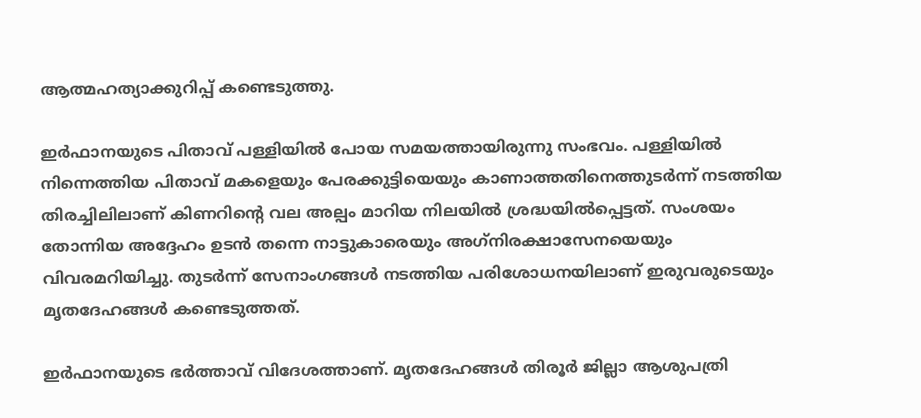ആത്മഹത്യാക്കുറിപ്പ് കണ്ടെടുത്തു.

ഇര്‍ഫാനയുടെ പിതാവ് പള്ളിയില്‍ പോയ സമയത്തായിരുന്നു സംഭവം. പള്ളിയില്‍ നിന്നെത്തിയ പിതാവ് മകളെയും പേരക്കുട്ടിയെയും കാണാത്തതിനെത്തുടര്‍ന്ന് നടത്തിയ തിരച്ചിലിലാണ് കിണറിന്റെ വല അല്പം മാറിയ നിലയില്‍ ശ്രദ്ധയില്‍പ്പെട്ടത്. സംശയം തോന്നിയ അദ്ദേഹം ഉടന്‍ തന്നെ നാട്ടുകാരെയും അഗ്‌നിരക്ഷാസേനയെയും വിവരമറിയിച്ചു. തുടര്‍ന്ന് സേനാംഗങ്ങള്‍ നടത്തിയ പരിശോധനയിലാണ് ഇരുവരുടെയും മൃതദേഹങ്ങള്‍ കണ്ടെടുത്തത്.

ഇര്‍ഫാനയുടെ ഭര്‍ത്താവ് വിദേശത്താണ്. മൃതദേഹങ്ങള്‍ തിരൂര്‍ ജില്ലാ ആശുപത്രി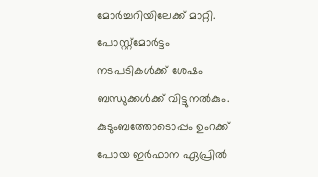മോര്‍ച്ചറിയിലേക്ക് മാറ്റി. പോസ്റ്റ്മോര്‍ട്ടം നടപടികള്‍ക്ക് ശേഷം ബന്ധുക്കള്‍ക്ക് വിട്ടുനല്‍കും. കുടുംബത്തോടൊപ്പം ഉംറക്ക് പോയ ഇര്‍ഫാന ഏപ്രില്‍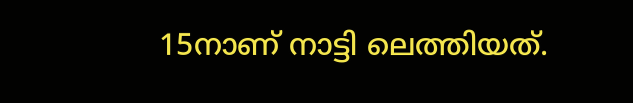15നാണ് നാട്ടി ലെത്തിയത്.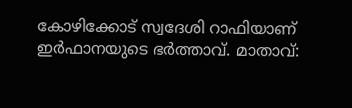കോഴിക്കോട് സ്വദേശി റാഫിയാണ് ഇര്‍ഫാനയുടെ ഭര്‍ത്താവ്. മാതാവ്: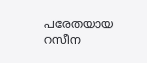പരേതയായ റസീന